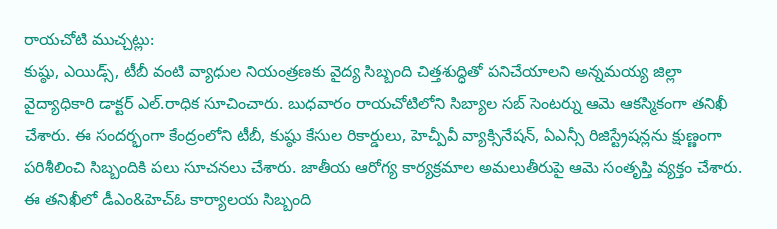రాయచోటి ముచ్చట్లు:
కుష్ఠు, ఎయిడ్స్, టీబీ వంటి వ్యాధుల నియంత్రణకు వైద్య సిబ్బంది చిత్తశుద్ధితో పనిచేయాలని అన్నమయ్య జిల్లా వైద్యాధికారి డాక్టర్ ఎల్.రాధిక సూచించారు. బుధవారం రాయచోటిలోని సిబ్యాల సబ్ సెంటర్ను ఆమె ఆకస్మికంగా తనిఖీ చేశారు. ఈ సందర్భంగా కేంద్రంలోని టీబీ, కుష్ఠు కేసుల రికార్డులు, హెచ్పీవీ వ్యాక్సినేషన్, ఏఎన్సీ రిజిస్ట్రేషన్లను క్షుణ్ణంగా పరిశీలించి సిబ్బందికి పలు సూచనలు చేశారు. జాతీయ ఆరోగ్య కార్యక్రమాల అమలుతీరుపై ఆమె సంతృప్తి వ్యక్తం చేశారు. ఈ తనిఖీలో డీఎం&హెచ్ఓ కార్యాలయ సిబ్బంది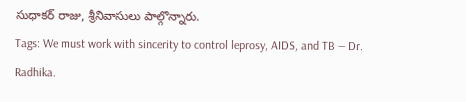సుధాకర్ రాజు, శ్రీనివాసులు పాల్గొన్నారు.
Tags: We must work with sincerity to control leprosy, AIDS, and TB — Dr. Radhika.